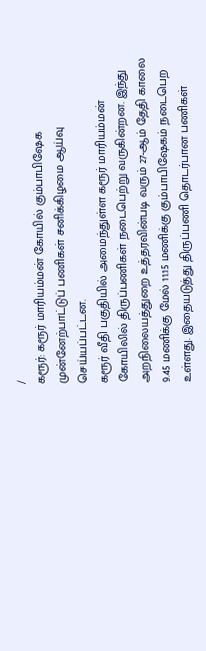/
கரூர்: கரூர் மாரியம்மன் கோயில் கும்பாபிஷேக முன்னேற்பாட்டுப் பணிகள் சனிக்கிழமை ஆய்வு செய்யப்பட்டன.
கரூர் வீதி பகுதியில் அமைந்துள்ள கரூர் மாரியம்மன் கோயிலில் திருப்பணிகள் நடைபெற்று வருகின்றன. இந்து அறநிலையத்துறை உத்தரவின்படி வரும் 27-ஆம் தேதி காலை 9.45 மணிக்கு மேல் 11.15 மணிக்கு கும்பாபிஷேகம் நடைபெற உள்ளது. இதையடுத்து திருப்பணி தொடர்பான பணிகள்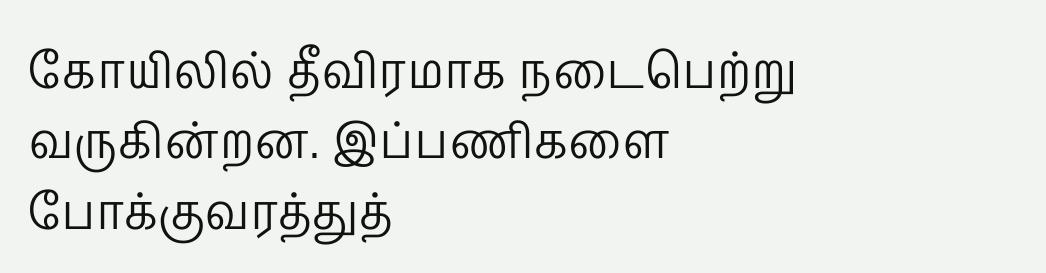கோயிலில் தீவிரமாக நடைபெற்று வருகின்றன. இப்பணிகளை போக்குவரத்துத்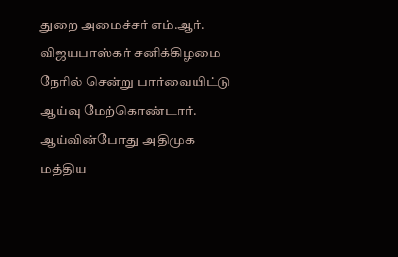துறை அமைச்சர் எம்.ஆர். விஜயபாஸ்கர் சனிக்கிழமை நேரில் சென்று பார்வையிட்டு ஆய்வு மேற்கொண்டார். ஆய்வின்போது அதிமுக மத்திய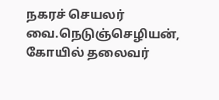நகரச் செயலர் வை.நெடுஞ்செழியன், கோயில் தலைவர்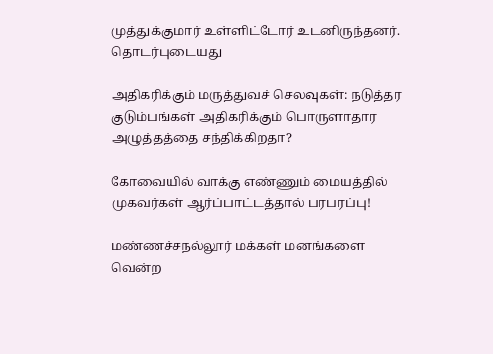முத்துக்குமார் உள்ளிட்டோர் உடனிருந்தனர்.
தொடர்புடையது

அதிகரிக்கும் மருத்துவச் செலவுகள்: நடுத்தர குடும்பங்கள் அதிகரிக்கும் பொருளாதார அழுத்தத்தை சந்திக்கிறதா?

கோவையில் வாக்கு எண்ணும் மையத்தில் முகவர்கள் ஆர்ப்பாட்டத்தால் பரபரப்பு!

மண்ணச்சநல்லூர் மக்கள் மனங்களை வென்ற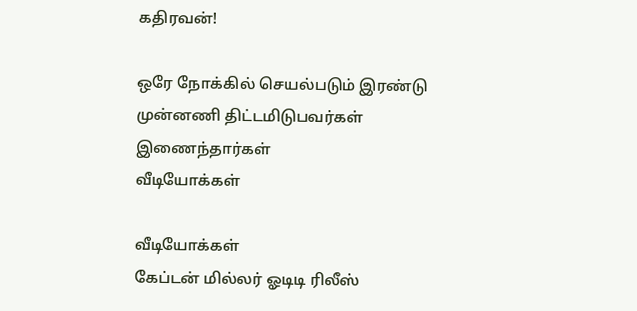கதிரவன்!

ஒரே நோக்கில் செயல்படும் இரண்டு முன்னணி திட்டமிடுபவர்கள் இணைந்தார்கள்
வீடியோக்கள்

வீடியோக்கள்
கேப்டன் மில்லர் ஓடிடி ரிலீஸ்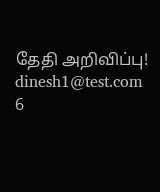தேதி அறிவிப்பு!
dinesh1@test.com
6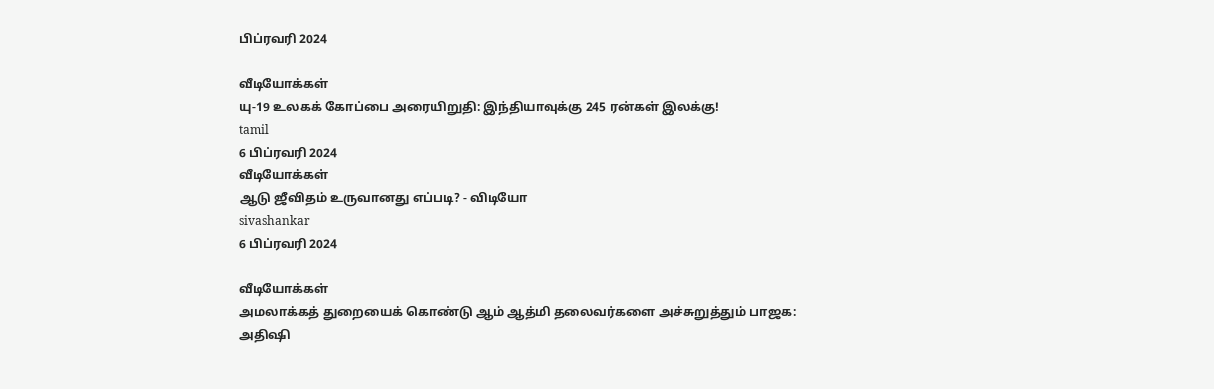பிப்ரவரி 2024

வீடியோக்கள்
யு-19 உலகக் கோப்பை அரையிறுதி: இந்தியாவுக்கு 245 ரன்கள் இலக்கு!
tamil
6 பிப்ரவரி 2024
வீடியோக்கள்
ஆடு ஜீவிதம் உருவானது எப்படி? - விடியோ
sivashankar
6 பிப்ரவரி 2024

வீடியோக்கள்
அமலாக்கத் துறையைக் கொண்டு ஆம் ஆத்மி தலைவர்களை அச்சுறுத்தும் பாஜக: அதிஷி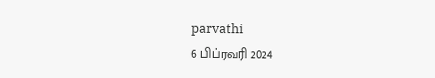parvathi
6 பிப்ரவரி 2024